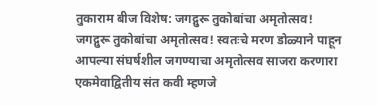तुकाराम बीज विशेष: जगद्गुरू तुकोबांचा अमृतोत्सव!
जगद्गुरू तुकोबांचा अमृतोत्सव! स्वतःचे मरण डोळ्याने पाहून आपल्या संघर्षशील जगण्याचा अमृतोत्सव साजरा करणारा एकमेवाद्वितीय संत कवी म्हणजे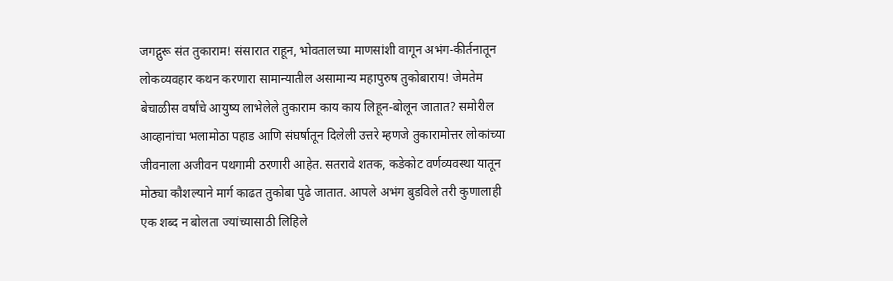जगद्गुरू संत तुकाराम! संसारात राहून, भोवतालच्या माणसांशी वागून अभंग-कीर्तनातून लोकव्यवहार कथन करणारा सामान्यातील असामान्य महापुरुष तुकोबाराय! जेमतेम बेचाळीस वर्षांचे आयुष्य लाभेलेले तुकाराम काय काय लिहून-बोलून जातात? समोरील आव्हानांचा भलामोठा पहाड आणि संघर्षातून दिलेली उत्तरे म्हणजे तुकारामोत्तर लोकांच्या जीवनाला अजीवन पथगामी ठरणारी आहेत. सतरावे शतक, कडेकोट वर्णव्यवस्था यातून मोठ्या कौशल्याने मार्ग काढत तुकोबा पुढे जातात. आपले अभंग बुडविले तरी कुणालाही एक शब्द न बोलता ज्यांच्यासाठी लिहिले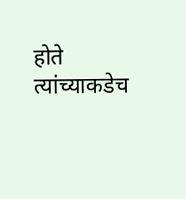होते त्यांच्याकडेच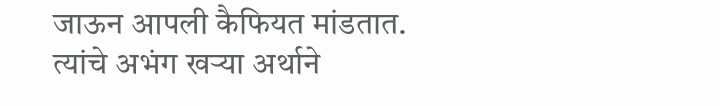जाऊन आपली कैफियत मांडतात. त्यांचे अभंग खऱ्या अर्थाने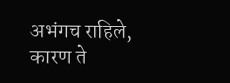अभंगच राहिले, कारण ते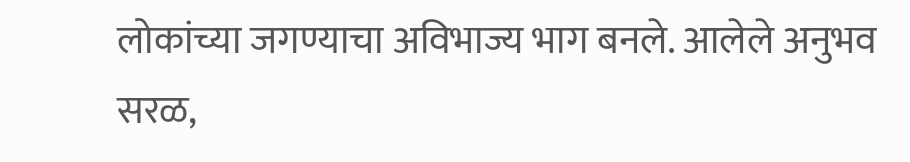लोकांच्या जगण्याचा अविभाज्य भाग बनले. आलेले अनुभव सरळ,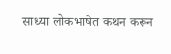साध्या लोकभाषेत कथन करून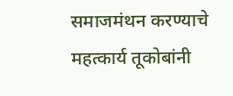समाजमंथन करण्याचे महत्कार्य तूकोबांनी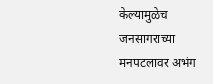केल्यामुळेच जनसागराच्या मनपटलावर अभंग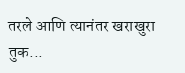तरले आणि त्यानंतर खराखुरा तुक...